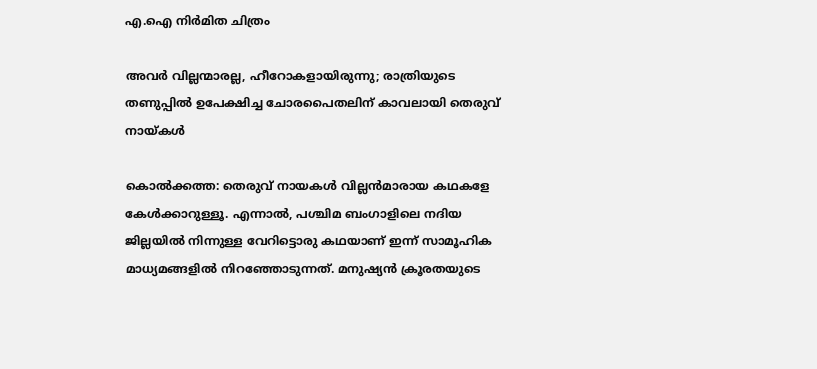എ.ഐ നിർമിത ചിത്രം

അവർ വില്ലന്മാരല്ല, ഹീറോകളായിരുന്നു; രാത്രിയുടെ തണുപ്പിൽ ഉപേക്ഷിച്ച ചോരപൈതലിന് കാവലായി തെരുവ് നായ്കൾ

കൊൽക്കത്ത: തെരുവ് നായകൾ വില്ലൻമാരായ കഥകളേ കേൾക്കാറുള്ളൂ. എന്നാൽ, പശ്ചിമ ബംഗാളിലെ നദിയ ജില്ലയിൽ നിന്നുള്ള വേറിട്ടൊരു കഥയാണ് ഇന്ന് സാമൂഹിക മാധ്യമങ്ങളിൽ നിറഞ്ഞോടുന്നത്. മനുഷ്യൻ ക്രൂരതയുടെ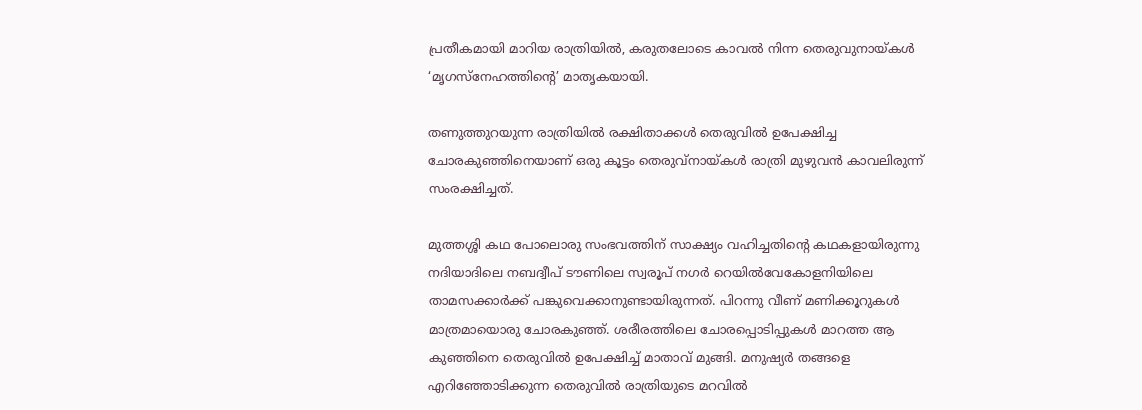പ്രതീകമായി മാറിയ രാത്രിയിൽ, കരുതലോടെ കാവൽ നിന്ന തെരുവുനായ്കൾ ‘മൃഗസ്നേഹത്തിന്റെ’ മാതൃകയായി.

തണുത്തുറയുന്ന രാത്രിയിൽ രക്ഷിതാക്കൾ തെരുവിൽ ഉപേക്ഷിച്ച ചോരകുഞ്ഞിനെയാണ് ഒരു കൂട്ടം തെരുവ്നായ്കൾ രാത്രി മുഴുവൻ കാവലിരുന്ന് സംരക്ഷിച്ചത്.

മുത്തശ്ശി കഥ പോലൊരു സംഭവത്തിന് സാക്ഷ്യം വഹിച്ചതിന്റെ കഥകളായിരുന്നു നദിയാദിലെ നബദ്വീപ് ടൗണിലെ സ്വരൂപ് നഗർ റെയിൽവേകോളനിയിലെ താമസക്കാർക്ക് പങ്കുവെക്കാനുണ്ടായിരുന്നത്. പിറന്നു വീണ് മണിക്കൂറുകൾ മാത്രമായൊരു ചോരകുഞ്ഞ്. ശരീരത്തിലെ ചോരപ്പൊടിപ്പുകൾ മാറത്ത ആ കുഞ്ഞിനെ തെരുവിൽ ഉപേക്ഷിച്ച് മാതാവ് മുങ്ങി. മനുഷ്യർ തങ്ങളെ എറിഞ്ഞോടിക്കുന്ന തെരുവിൽ രാത്രിയുടെ മറവിൽ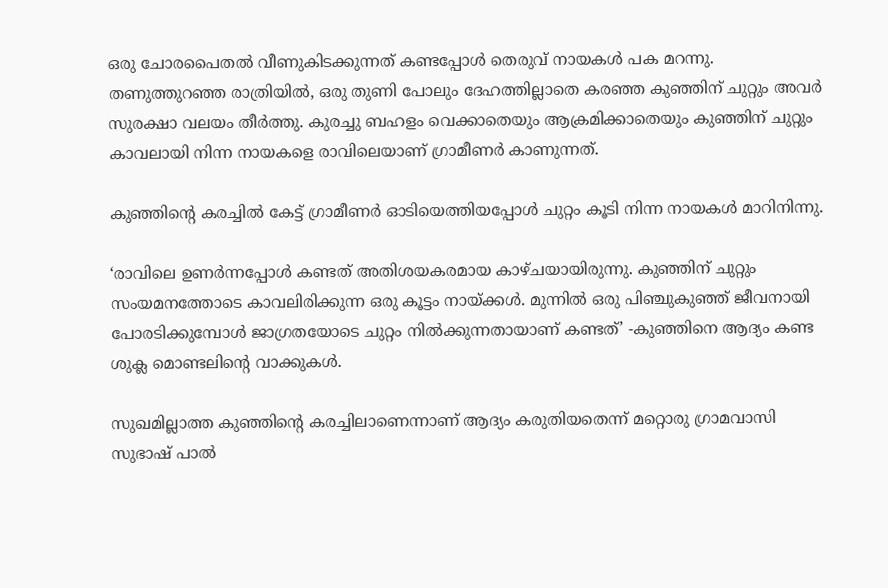ഒരു ചോരപൈതൽ വീണുകിടക്കുന്നത് കണ്ടപ്പോൾ തെരുവ് നായകൾ പക മറന്നു. തണുത്തുറഞ്ഞ രാത്രിയിൽ, ഒരു തുണി പോലും ദേഹത്തില്ലാതെ കരഞ്ഞ കുഞ്ഞിന് ചുറ്റും അവർ സുരക്ഷാ വലയം തീർത്തു. കുരച്ചു ബഹളം വെക്കാതെയും ആക്രമിക്കാതെയും കുഞ്ഞിന് ചുറ്റും കാവലായി നിന്ന നായകളെ രാവിലെയാണ് ഗ്രാമീണർ കാണുന്നത്.

കുഞ്ഞിന്റെ കരച്ചിൽ കേട്ട് ഗ്രാമീണർ ഓടിയെത്തിയപ്പോൾ ചുറ്റം കൂടി നിന്ന നായകൾ മാറിനിന്നു.

‘രാവിലെ ഉണർന്നപ്പോൾ കണ്ടത് അതിശയകരമായ കാഴ്ചയായിരുന്നു. കുഞ്ഞിന് ചുറ്റും സംയമനത്തോടെ കാവലിരിക്കുന്ന ഒരു കൂട്ടം നായ്ക്കൾ. മുന്നിൽ ഒരു പിഞ്ചുകുഞ്ഞ് ജീവനായി പോരടിക്കുമ്പോൾ ജാഗ്രതയോടെ ചുറ്റം നിൽക്കുന്നതായാണ് കണ്ടത്’ -കുഞ്ഞിനെ ആദ്യം കണ്ട ശുക്ല മൊണ്ടലിന്റെ വാക്കുകൾ.

സുഖമില്ലാത്ത കുഞ്ഞിന്റെ കരച്ചിലാണെന്നാണ് ആദ്യം കരുതിയതെന്ന് മറ്റൊരു ഗ്രാമവാസി സുഭാഷ് പാൽ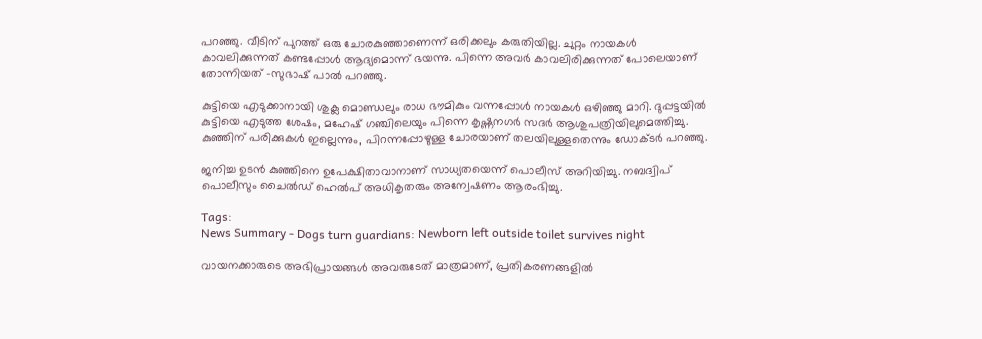പറഞ്ഞു. വീടിന് പുറത്ത് ഒരു ചോരകുഞ്ഞാണെന്ന് ഒരിക്കലും കരുതിയില്ല. ചുറ്റം നായകൾ കാവലിക്കുന്നത് കണ്ടപ്പോൾ ആദ്യമൊന്ന് ഭയന്നു. പിന്നെ അവർ കാവലിരിക്കുന്നത് പോലെയാണ് തോന്നിയത് -സുഭാഷ് പാൽ പറഞ്ഞു.

കുട്ടിയെ എടുക്കാനായി ശുക്ല മൊണ്ഡലും രാധ ഭൗമികും വന്നപ്പോൾ നായകൾ ഒഴിഞ്ഞു മാറി. ദുപ്പട്ടയിൽ കുട്ടിയെ എടുത്ത ശേഷം, മഹേഷ് ഗഞ്ചിലെയും പിന്നെ കൃഷ്ണനഗർ സദർ ആശുപത്രിയിലുമെത്തിച്ചു. കുഞ്ഞിന് പരിക്കുകൾ ഇല്ലെന്നും, പിറന്നപ്പോഴുള്ള ചോരയാണ് തലയിലുള്ളതെന്നും ഡോക്ടർ പറഞ്ഞു.

ജനിച്ച ഉടൻ കുഞ്ഞിനെ ഉപേക്ഷിതാവാനാണ് സാധ്യതയെന്ന് പൊലീസ് അറിയിച്ചു. നബദ്വിപ് പൊലീസും ചൈൽഡ് ഹെൽപ് അധികൃതരും അന്വേഷണം ആരംഭിച്ചു.

Tags:
News Summary - Dogs turn guardians: Newborn left outside toilet survives night

വായനക്കാരുടെ അഭിപ്രായങ്ങള്‍ അവരുടേത് മാത്രമാണ്, പ്രതികരണങ്ങളിൽ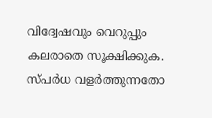വിദ്വേഷവും വെറുപ്പും കലരാതെ സൂക്ഷിക്കുക. സ്പർധ വളർത്തുന്നതോ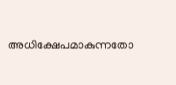അധിക്ഷേപമാകുന്നതോ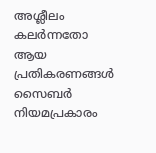അശ്ലീലം കലർന്നതോ ആയ പ്രതികരണങ്ങൾ സൈബർ നിയമപ്രകാരം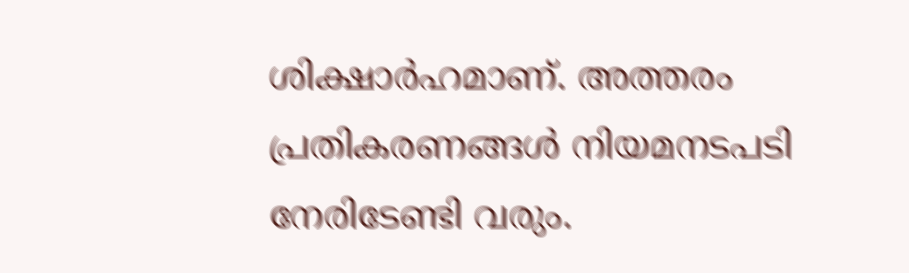ശിക്ഷാർഹമാണ്. അത്തരം പ്രതികരണങ്ങൾ നിയമനടപടി നേരിടേണ്ടി വരും.